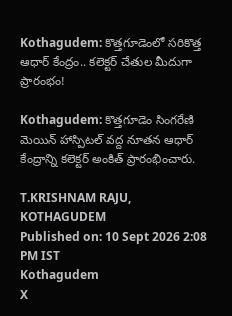Kothagudem: కొత్తగూడెంలో సరికొత్త ఆధార్ కేంద్రం.. కలెక్టర్ చేతుల మీదుగా ప్రారంభం!

Kothagudem: కొత్తగూడెం సింగరేణి మెయిన్ హాస్పిటల్ వద్ద నూతన ఆధార్ కేంద్రాన్ని కలెక్టర్ అంకిత్ ప్రారంభించారు.

T.KRISHNAM RAJU, KOTHAGUDEM
Published on: 10 Sept 2026 2:08 PM IST
Kothagudem
X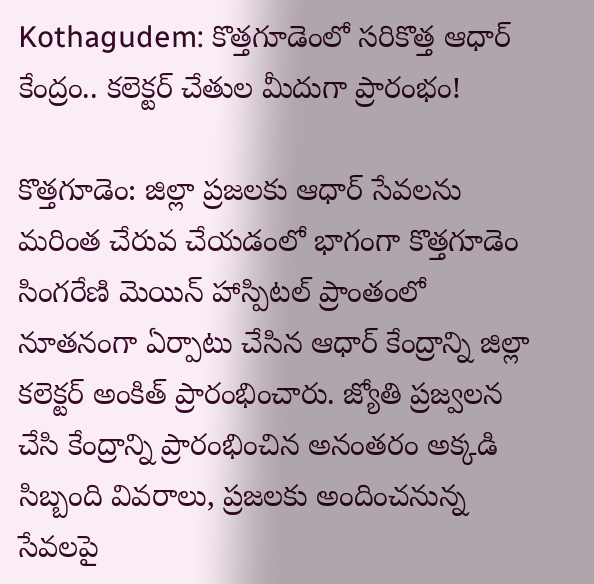Kothagudem: కొత్తగూడెంలో సరికొత్త ఆధార్ కేంద్రం.. కలెక్టర్ చేతుల మీదుగా ప్రారంభం!

కొత్తగూడెం: జిల్లా ప్రజలకు ఆధార్ సేవలను మరింత చేరువ చేయడంలో భాగంగా కొత్తగూడెం సింగరేణి మెయిన్ హాస్పిటల్ ప్రాంతంలో నూతనంగా ఏర్పాటు చేసిన ఆధార్ కేంద్రాన్ని జిల్లా కలెక్టర్ అంకిత్ ప్రారంభించారు. జ్యోతి ప్రజ్వలన చేసి కేంద్రాన్ని ప్రారంభించిన అనంతరం అక్కడి సిబ్బంది వివరాలు, ప్రజలకు అందించనున్న సేవలపై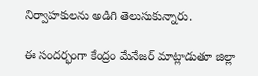నిర్వాహకులను అడిగి తెలుసుకున్నారు.

ఈ సందర్భంగా కేంద్రం మేనేజర్ మాట్లాడుతూ జిల్లా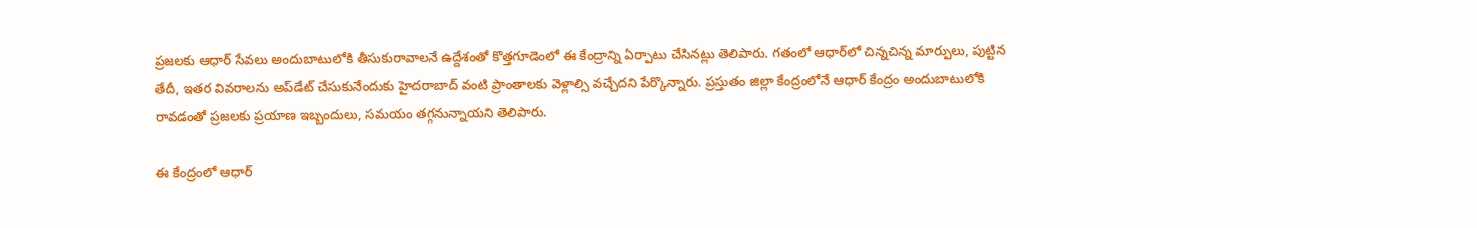ప్రజలకు ఆధార్ సేవలు అందుబాటులోకి తీసుకురావాలనే ఉద్దేశంతో కొత్తగూడెంలో ఈ కేంద్రాన్ని ఏర్పాటు చేసినట్లు తెలిపారు. గతంలో ఆధార్‌లో చిన్నచిన్న మార్పులు, పుట్టిన తేదీ, ఇతర వివరాలను అప్‌డేట్ చేసుకునేందుకు హైదరాబాద్ వంటి ప్రాంతాలకు వెళ్లాల్సి వచ్చేదని పేర్కొన్నారు. ప్రస్తుతం జిల్లా కేంద్రంలోనే ఆధార్ కేంద్రం అందుబాటులోకి రావడంతో ప్రజలకు ప్రయాణ ఇబ్బందులు, సమయం తగ్గనున్నాయని తెలిపారు.

ఈ కేంద్రంలో ఆధార్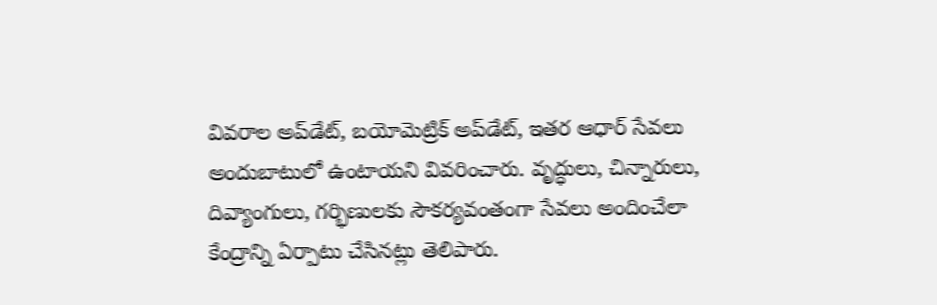వివరాల అప్‌డేట్, బయోమెట్రిక్ అప్‌డేట్, ఇతర ఆధార్ సేవలు అందుబాటులో ఉంటాయని వివరించారు. వృద్ధులు, చిన్నారులు, దివ్యాంగులు, గర్భిణులకు సౌకర్యవంతంగా సేవలు అందించేలా కేంద్రాన్ని ఏర్పాటు చేసినట్లు తెలిపారు.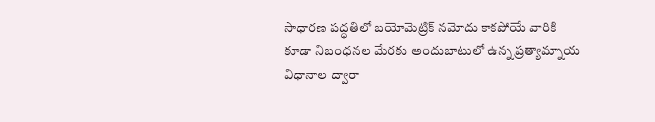సాధారణ పద్ధతిలో బయోమెట్రిక్ నమోదు కాకపోయే వారికి కూడా నిబంధనల మేరకు అందుబాటులో ఉన్న ప్రత్యామ్నాయ విధానాల ద్వారా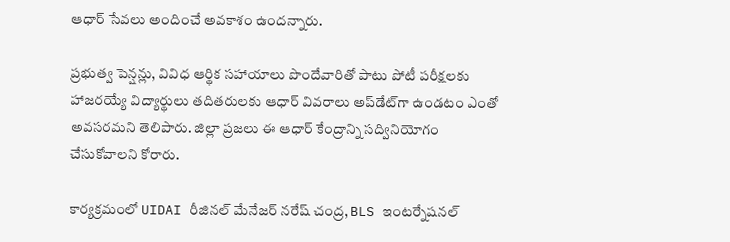ఆధార్ సేవలు అందించే అవకాశం ఉందన్నారు.

ప్రభుత్వ పెన్షన్లు, వివిధ ఆర్థిక సహాయాలు పొందేవారితో పాటు పోటీ పరీక్షలకు హాజరయ్యే విద్యార్థులు తదితరులకు ఆధార్ వివరాలు అప్‌డేట్‌గా ఉండటం ఎంతో అవసరమని తెలిపారు. జిల్లా ప్రజలు ఈ ఆధార్ కేంద్రాన్ని సద్వినియోగం చేసుకోవాలని కోరారు.

కార్యక్రమంలో UIDAI రీజినల్ మేనేజర్ నరేష్ చంద్ర, BLS ఇంటర్నేషనల్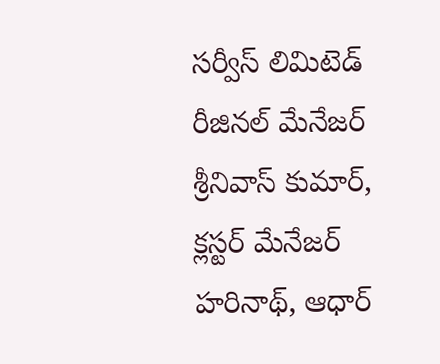సర్వీస్ లిమిటెడ్ రీజినల్ మేనేజర్ శ్రీనివాస్ కుమార్, క్లస్టర్ మేనేజర్ హరినాథ్, ఆధార్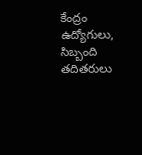కేంద్రం ఉద్యోగులు, సిబ్బంది తదితరులు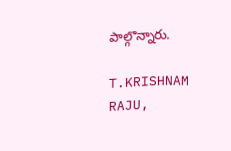పాల్గొన్నారు.

T.KRISHNAM RAJU,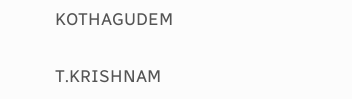KOTHAGUDEM

T.KRISHNAM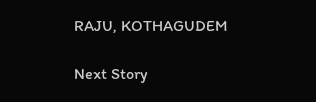RAJU, KOTHAGUDEM

Next Story